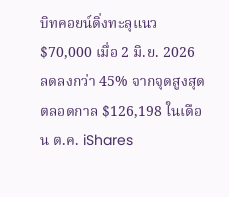บิทคอยน์ดิ่งทะลุแนว $70,000 เมื่อ 2 มิ.ย. 2026 ลดลงกว่า 45% จากจุดสูงสุดตลอดกาล $126,198 ในเดือน ต.ค. iShares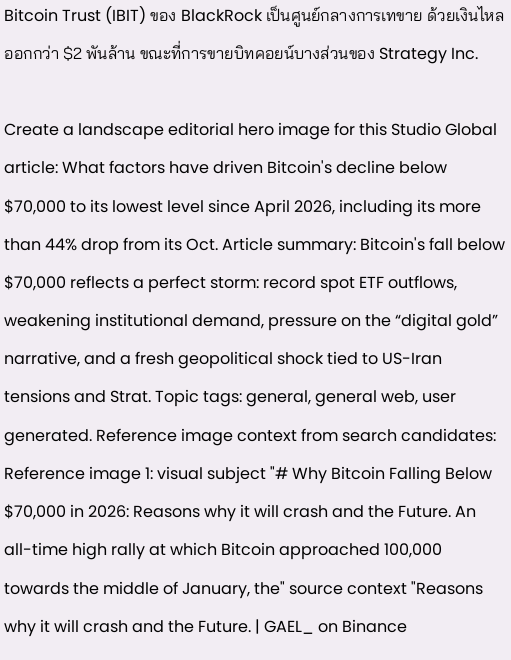Bitcoin Trust (IBIT) ของ BlackRock เป็นศูนย์กลางการเทขาย ด้วยเงินไหลออกกว่า $2 พันล้าน ขณะที่การขายบิทคอยน์บางส่วนของ Strategy Inc.

Create a landscape editorial hero image for this Studio Global article: What factors have driven Bitcoin's decline below $70,000 to its lowest level since April 2026, including its more than 44% drop from its Oct. Article summary: Bitcoin's fall below $70,000 reflects a perfect storm: record spot ETF outflows, weakening institutional demand, pressure on the “digital gold” narrative, and a fresh geopolitical shock tied to US-Iran tensions and Strat. Topic tags: general, general web, user generated. Reference image context from search candidates: Reference image 1: visual subject "# Why Bitcoin Falling Below $70,000 in 2026: Reasons why it will crash and the Future. An all-time high rally at which Bitcoin approached 100,000 towards the middle of January, the" source context "Reasons why it will crash and the Future. | GAEL_ on Binance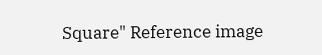Square" Reference image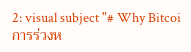2: visual subject "# Why Bitcoi
การร่วงห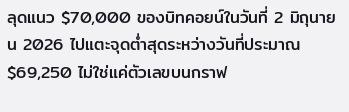ลุดแนว $70,000 ของบิทคอยน์ในวันที่ 2 มิถุนายน 2026 ไปแตะจุดต่ำสุดระหว่างวันที่ประมาณ $69,250 ไม่ใช่แค่ตัวเลขบนกราฟ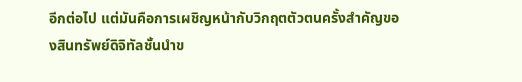อีกต่อไป แต่มันคือการเผชิญหน้ากับวิกฤตตัวตนครั้งสำคัญของสินทรัพย์ดิจิทัลชั้นนำข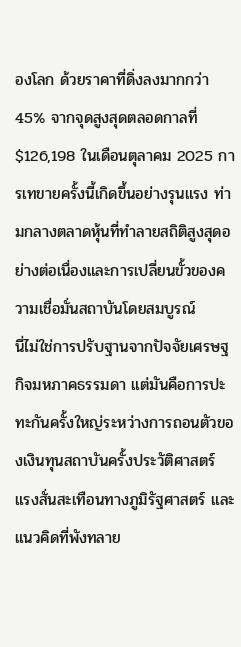องโลก ด้วยราคาที่ดิ่งลงมากกว่า 45% จากจุดสูงสุดตลอดกาลที่ $126,198 ในเดือนตุลาคม 2025 การเทขายครั้งนี้เกิดขึ้นอย่างรุนแรง ท่ามกลางตลาดหุ้นที่ทำลายสถิติสูงสุดอย่างต่อเนื่องและการเปลี่ยนขั้วของความเชื่อมั่นสถาบันโดยสมบูรณ์
นี่ไม่ใช่การปรับฐานจากปัจจัยเศรษฐกิจมหภาคธรรมดา แต่มันคือการปะทะกันครั้งใหญ่ระหว่างการถอนตัวของเงินทุนสถาบันครั้งประวัติศาสตร์ แรงสั่นสะเทือนทางภูมิรัฐศาสตร์ และแนวคิดที่พังทลาย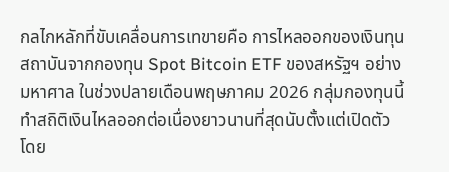กลไกหลักที่ขับเคลื่อนการเทขายคือ การไหลออกของเงินทุนสถาบันจากกองทุน Spot Bitcoin ETF ของสหรัฐฯ อย่างมหาศาล ในช่วงปลายเดือนพฤษภาคม 2026 กลุ่มกองทุนนี้ทำสถิติเงินไหลออกต่อเนื่องยาวนานที่สุดนับตั้งแต่เปิดตัว โดย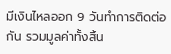มีเงินไหลออก 9 วันทำการติดต่อกัน รวมมูลค่าทั้งสิ้น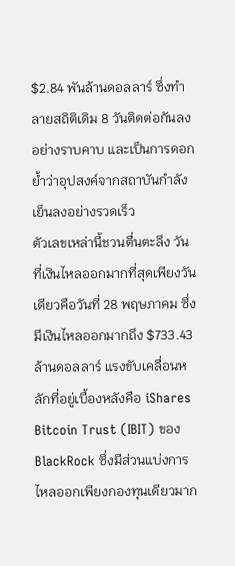$2.84 พันล้านดอลลาร์ ซึ่งทำลายสถิติเดิม 8 วันติดต่อกันลงอย่างราบคาบ และเป็นการดอกย้ำว่าอุปสงค์จากสถาบันกำลังเย็นลงอย่างรวดเร็ว
ตัวเลขเหล่านี้ชวนตื่นตะลึง วันที่เงินไหลออกมากที่สุดเพียงวันเดียวคือวันที่ 28 พฤษภาคม ซึ่งมีเงินไหลออกมากถึง $733.43 ล้านดอลลาร์ แรงขับเคลื่อนหลักที่อยู่เบื้องหลังคือ iShares Bitcoin Trust (IBIT) ของ BlackRock ซึ่งมีส่วนแบ่งการไหลออกเพียงกองทุนเดียวมาก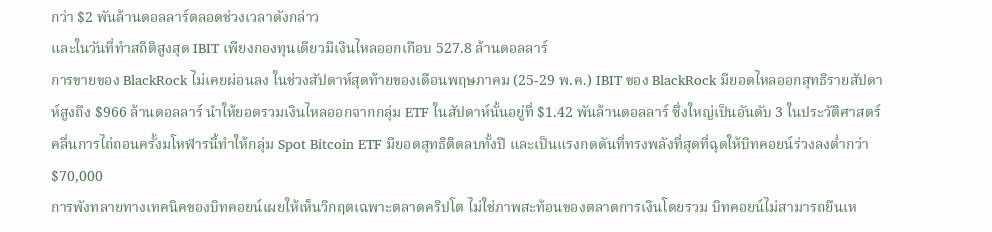กว่า $2 พันล้านดอลลาร์ตลอดช่วงเวลาดังกล่าว
และในวันที่ทำสถิติสูงสุด IBIT เพียงกองทุนเดียวมีเงินไหลออกเกือบ 527.8 ล้านดอลลาร์
การขายของ BlackRock ไม่เคยผ่อนลง ในช่วงสัปดาห์สุดท้ายของเดือนพฤษภาคม (25-29 พ.ค.) IBIT ของ BlackRock มียอดไหลออกสุทธิรายสัปดาห์สูงถึง $966 ล้านดอลลาร์ นำให้ยอดรวมเงินไหลออกจากกลุ่ม ETF ในสัปดาห์นั้นอยู่ที่ $1.42 พันล้านดอลลาร์ ซึ่งใหญ่เป็นอันดับ 3 ในประวัติศาสตร์ คลื่นการไถ่ถอนครั้งมโหฬารนี้ทำให้กลุ่ม Spot Bitcoin ETF มียอดสุทธิติดลบทั้งปี และเป็นแรงกดดันที่ทรงพลังที่สุดที่ฉุดให้บิทคอยน์ร่วงลงต่ำกว่า $70,000
การพังทลายทางเทคนิคของบิทคอยน์เผยให้เห็นวิกฤตเฉพาะตลาดคริปโต ไม่ใช่ภาพสะท้อนของตลาดการเงินโดยรวม บิทคอยน์ไม่สามารถยืนเห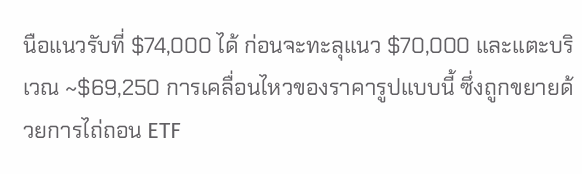นือแนวรับที่ $74,000 ได้ ก่อนจะทะลุแนว $70,000 และแตะบริเวณ ~$69,250 การเคลื่อนไหวของราคารูปแบบนี้ ซึ่งถูกขยายด้วยการไถ่ถอน ETF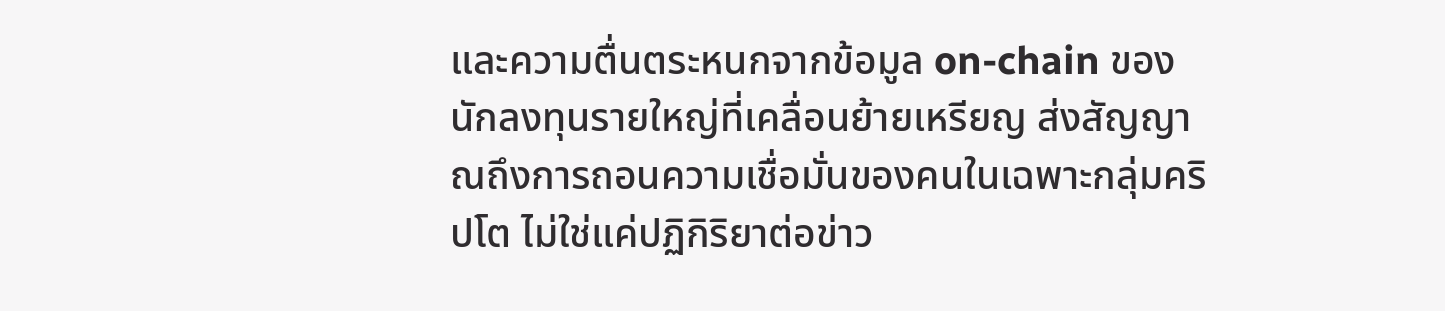และความตื่นตระหนกจากข้อมูล on-chain ของนักลงทุนรายใหญ่ที่เคลื่อนย้ายเหรียญ ส่งสัญญาณถึงการถอนความเชื่อมั่นของคนในเฉพาะกลุ่มคริปโต ไม่ใช่แค่ปฏิกิริยาต่อข่าว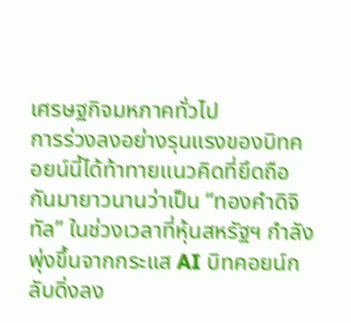เศรษฐกิจมหภาคทั่วไป
การร่วงลงอย่างรุนแรงของบิทคอยน์นี้ได้ท้าทายแนวคิดที่ยึดถือกันมายาวนานว่าเป็น “ทองคำดิจิทัล” ในช่วงเวลาที่หุ้นสหรัฐฯ กำลังพุ่งขึ้นจากกระแส AI บิทคอยน์กลับดิ่งลง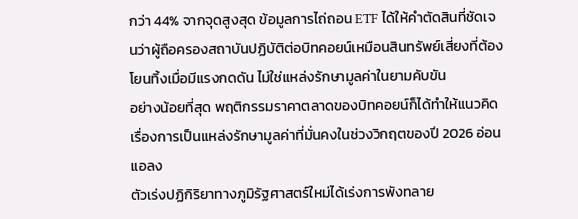กว่า 44% จากจุดสูงสุด ข้อมูลการไถ่ถอน ETF ได้ให้คำตัดสินที่ชัดเจนว่าผู้ถือครองสถาบันปฏิบัติต่อบิทคอยน์เหมือนสินทรัพย์เสี่ยงที่ต้องโยนทิ้งเมื่อมีแรงกดดัน ไม่ใช่แหล่งรักษามูลค่าในยามคับขัน
อย่างน้อยที่สุด พฤติกรรมราคาตลาดของบิทคอยน์ก็ได้ทำให้แนวคิดเรื่องการเป็นแหล่งรักษามูลค่าที่มั่นคงในช่วงวิกฤตของปี 2026 อ่อนแอลง
ตัวเร่งปฏิกิริยาทางภูมิรัฐศาสตร์ใหม่ได้เร่งการพังทลาย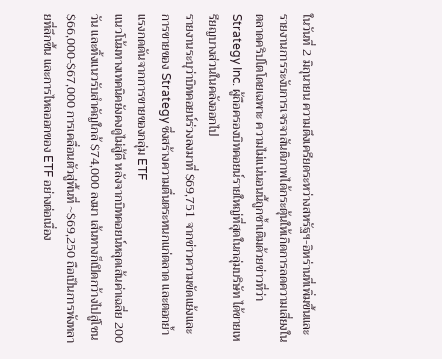ในวันที่ 2 มิถุนายน ความตึงเครียดระหว่างสหรัฐฯ-อิหร่านที่เพิ่มขึ้นและรายงานการระงับการเจรจาสันติภาพได้กระตุ้นให้เกิดการลดความเสี่ยงในตลาดคริปโตโดยเฉพาะ ความไม่แน่นอนนี้ถูกซ้ำเติมด้วยข่าวที่ว่า Strategy Inc. ผู้ถือครองบิทคอยน์รายใหญ่ที่สุดในกลุ่มบริษัท ได้ขายเหรียญบางส่วนในคลังออกไป
รายงานระบุว่าบิทคอยน์ร่วงลงมาที่ $69,751 จากข่าวความขัดแย้งและการขายของ Strategy ซึ่งสร้างความตื่นตระหนกแก่ตลาด และตอกย้ำแรงกดดันจากการขายของกลุ่ม ETF
แนวโน้มทางเทคนิคยังคงดูไม่สู้ดี หลังจากบิทคอยน์หลุดเส้นค่าเฉลี่ย 200 วัน และทิ้งแนวรับสำคัญใกล้ $74,000 ลงมา เส้นทางก็เปิดกว้างไปสู่โซน $66,000-$67,000 การเคลื่อนตัวสู่พื้นที่ ~$69,250 ถือเป็นการพังทลายที่ลึกขึ้น และการไหลออกของ ETF อย่างต่อเนื่อง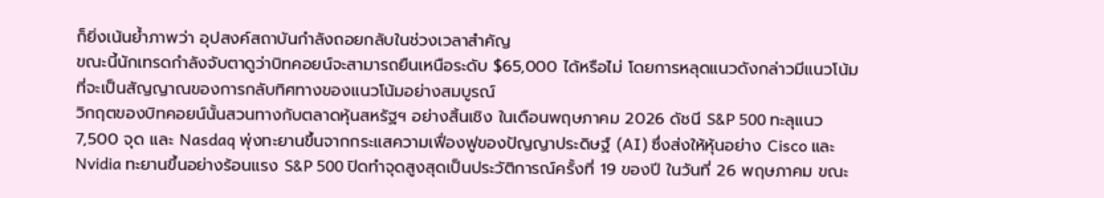ก็ยิ่งเน้นย้ำภาพว่า อุปสงค์สถาบันกำลังถอยกลับในช่วงเวลาสำคัญ
ขณะนี้นักเทรดกำลังจับตาดูว่าบิทคอยน์จะสามารถยืนเหนือระดับ $65,000 ได้หรือไม่ โดยการหลุดแนวดังกล่าวมีแนวโน้มที่จะเป็นสัญญาณของการกลับทิศทางของแนวโน้มอย่างสมบูรณ์
วิกฤตของบิทคอยน์นั้นสวนทางกับตลาดหุ้นสหรัฐฯ อย่างสิ้นเชิง ในเดือนพฤษภาคม 2026 ดัชนี S&P 500 ทะลุแนว 7,500 จุด และ Nasdaq พุ่งทะยานขึ้นจากกระแสความเฟื่องฟูของปัญญาประดิษฐ์ (AI) ซึ่งส่งให้หุ้นอย่าง Cisco และ Nvidia ทะยานขึ้นอย่างร้อนแรง S&P 500 ปิดทำจุดสูงสุดเป็นประวัติการณ์ครั้งที่ 19 ของปี ในวันที่ 26 พฤษภาคม ขณะ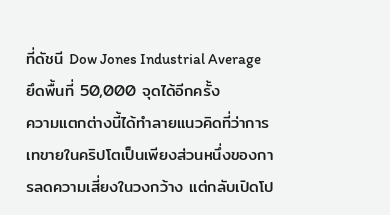ที่ดัชนี Dow Jones Industrial Average ยึดพื้นที่ 50,000 จุดได้อีกครั้ง
ความแตกต่างนี้ได้ทำลายแนวคิดที่ว่าการเทขายในคริปโตเป็นเพียงส่วนหนึ่งของการลดความเสี่ยงในวงกว้าง แต่กลับเปิดโป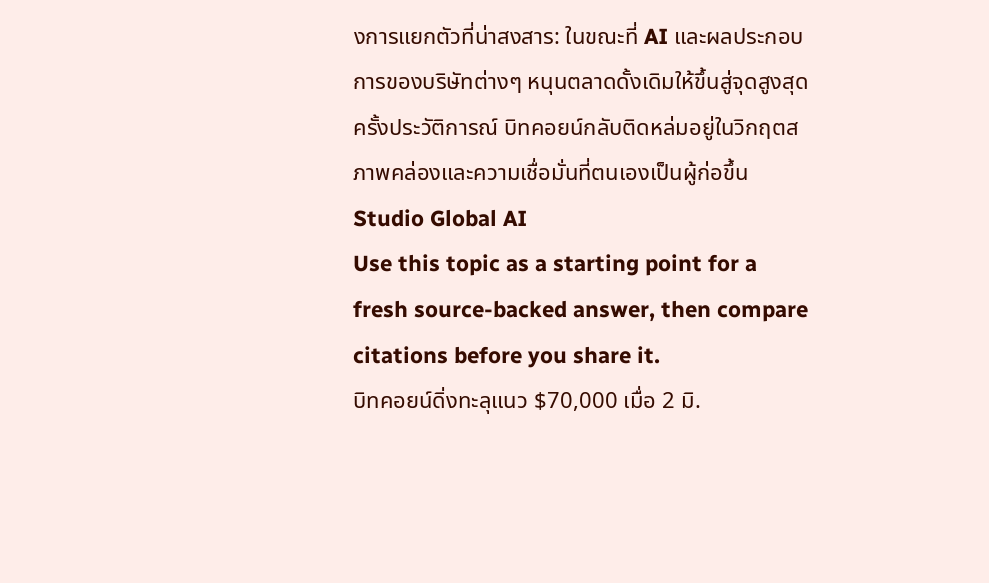งการแยกตัวที่น่าสงสาร: ในขณะที่ AI และผลประกอบการของบริษัทต่างๆ หนุนตลาดดั้งเดิมให้ขึ้นสู่จุดสูงสุดครั้งประวัติการณ์ บิทคอยน์กลับติดหล่มอยู่ในวิกฤตสภาพคล่องและความเชื่อมั่นที่ตนเองเป็นผู้ก่อขึ้น
Studio Global AI
Use this topic as a starting point for a fresh source-backed answer, then compare citations before you share it.
บิทคอยน์ดิ่งทะลุแนว $70,000 เมื่อ 2 มิ.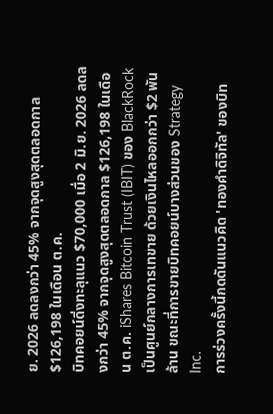ย. 2026 ลดลงกว่า 45% จากจุดสูงสุดตลอดกาล $126,198 ในเดือน ต.ค.
บิทคอยน์ดิ่งทะลุแนว $70,000 เมื่อ 2 มิ.ย. 2026 ลดลงกว่า 45% จากจุดสูงสุดตลอดกาล $126,198 ในเดือน ต.ค. iShares Bitcoin Trust (IBIT) ของ BlackRock เป็นศูนย์กลางการเทขาย ด้วยเงินไหลออกกว่า $2 พันล้าน ขณะที่การขายบิทคอยน์บางส่วนของ Strategy Inc.
การร่วงครั้งนี้กดดันแนวคิด 'ทองคำดิจิทัล' ของบิท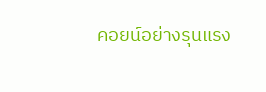คอยน์อย่างรุนแรง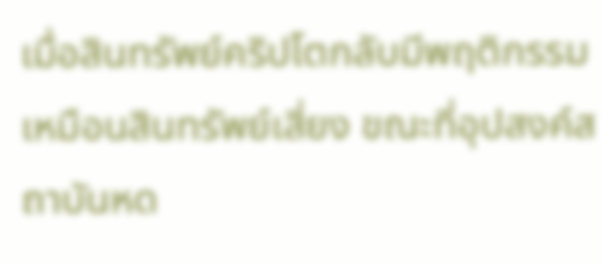เมื่อสินทรัพย์คริปโตกลับมีพฤติกรรมเหมือนสินทรัพย์เสี่ยง ขณะที่อุปสงค์สถาบันหด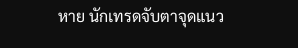หาย นักเทรดจับตาจุดแนว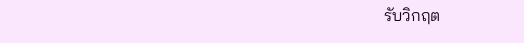รับวิกฤต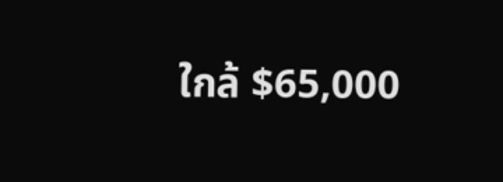ใกล้ $65,000